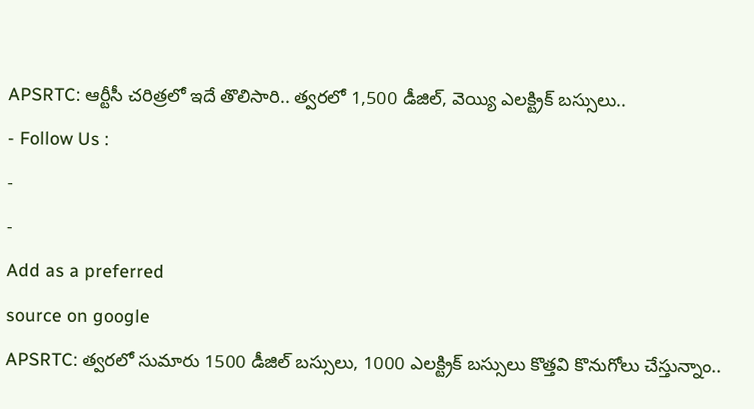APSRTC: ఆర్టీసీ చరిత్రలో ఇదే తొలిసారి.. త్వరలో 1,500 డీజిల్, వెయ్యి ఎలక్ట్రిక్ బస్సులు..
- Follow Us :
-
-
Add as a preferred
source on google
APSRTC: త్వరలో సుమారు 1500 డీజిల్ బస్సులు, 1000 ఎలక్ట్రిక్ బస్సులు కొత్తవి కొనుగోలు చేస్తున్నాం..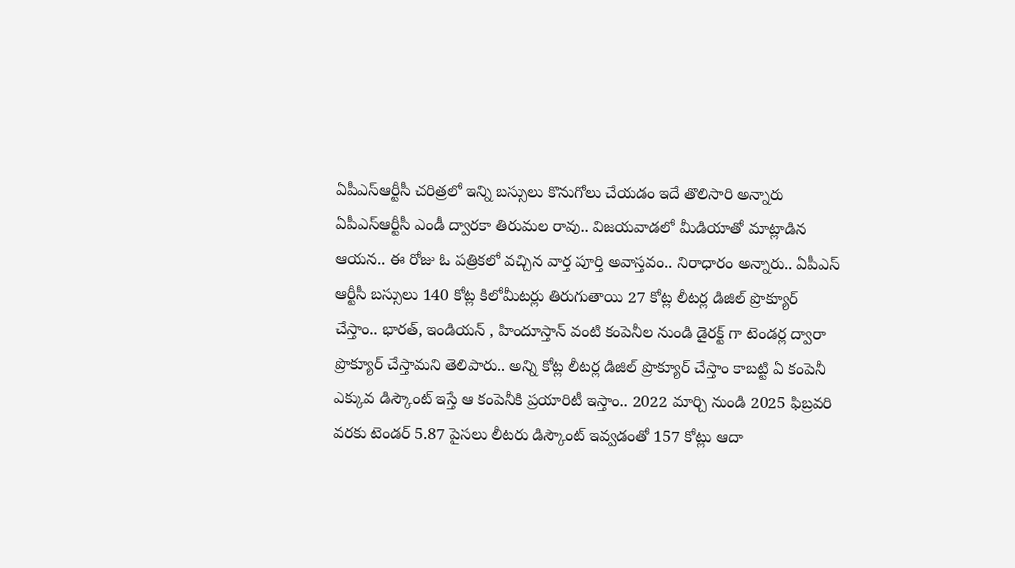ఏపీఎస్ఆర్టీసీ చరిత్రలో ఇన్ని బస్సులు కొనుగోలు చేయడం ఇదే తొలిసారి అన్నారు ఏపీఎస్ఆర్టీసీ ఎండీ ద్వారకా తిరుమల రావు.. విజయవాడలో మీడియాతో మాట్లాడిన ఆయన.. ఈ రోజు ఓ పత్రికలో వచ్చిన వార్త పూర్తి అవాస్తవం.. నిరాధారం అన్నారు.. ఏపీఎస్ ఆర్టీసీ బస్సులు 140 కోట్ల కిలోమీటర్లు తిరుగుతాయి 27 కోట్ల లీటర్ల డిజిల్ ప్రొక్యూర్ చేస్తాం.. భారత్, ఇండియన్ , హిందూస్తాన్ వంటి కంపెనీల నుండి డైరక్ట్ గా టెండర్ల ద్వారా ప్రొక్యూర్ చేస్తామని తెలిపారు.. అన్ని కోట్ల లీటర్ల డిజిల్ ప్రొక్యూర్ చేస్తాం కాబట్టి ఏ కంపెనీ ఎక్కువ డిస్కౌంట్ ఇస్తే ఆ కంపెనీకి ప్రయారిటీ ఇస్తాం.. 2022 మార్చి నుండి 2025 ఫిబ్రవరి వరకు టెండర్ 5.87 పైసలు లీటరు డిస్కౌంట్ ఇవ్వడంతో 157 కోట్లు ఆదా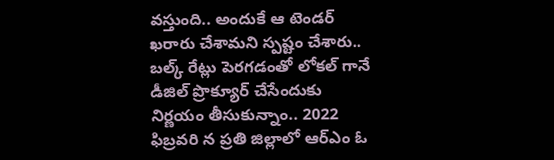వస్తుంది.. అందుకే ఆ టెండర్ ఖరారు చేశామని స్పష్టం చేశారు.. బల్క్ రేట్లు పెరగడంతో లోకల్ గానే డీజిల్ ప్రొక్యూర్ చేసేందుకు నిర్ణయం తీసుకున్నాం.. 2022 ఫిబ్రవరి న ప్రతి జిల్లాలో ఆర్ఎం ఓ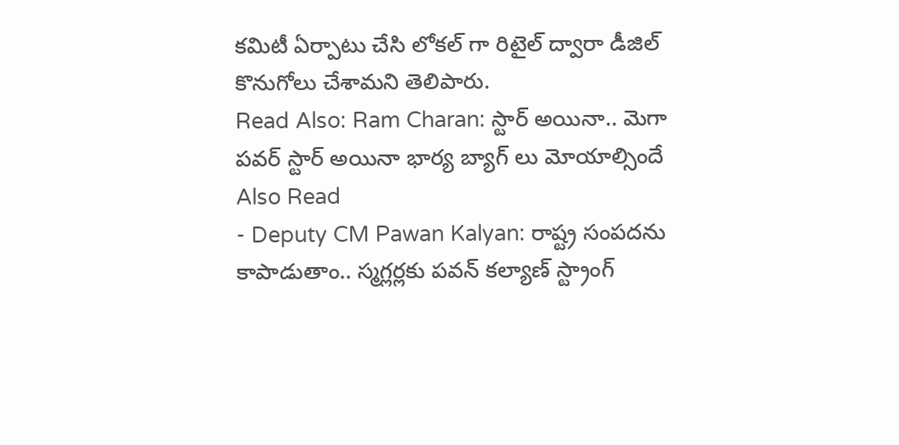కమిటీ ఏర్పాటు చేసి లోకల్ గా రిటైల్ ద్వారా డీజిల్ కొనుగోలు చేశామని తెలిపారు.
Read Also: Ram Charan: స్టార్ అయినా.. మెగా పవర్ స్టార్ అయినా భార్య బ్యాగ్ లు మోయాల్సిందే
Also Read
- Deputy CM Pawan Kalyan: రాష్ట్ర సంపదను కాపాడుతాం.. స్మగ్లర్లకు పవన్ కల్యాణ్ స్ట్రాంగ్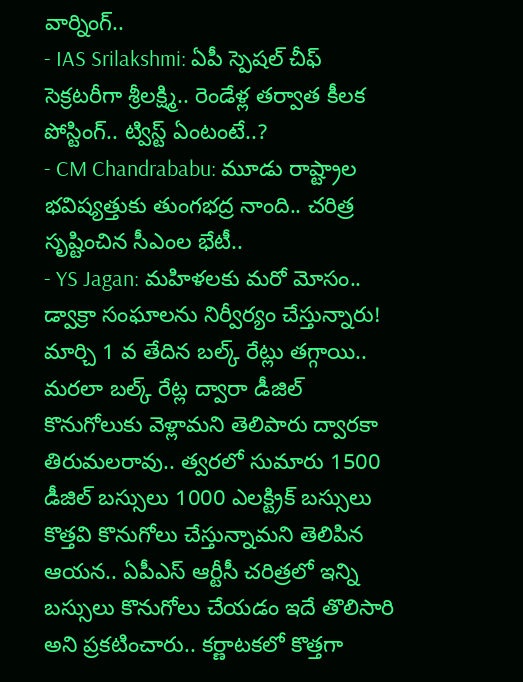వార్నింగ్..
- IAS Srilakshmi: ఏపీ స్పెషల్ చీఫ్ సెక్రటరీగా శ్రీలక్ష్మి.. రెండేళ్ల తర్వాత కీలక పోస్టింగ్.. ట్విస్ట్ ఏంటంటే..?
- CM Chandrababu: మూడు రాష్ట్రాల భవిష్యత్తుకు తుంగభద్ర నాంది.. చరిత్ర సృష్టించిన సీఎంల భేటీ..
- YS Jagan: మహిళలకు మరో మోసం.. డ్వాక్రా సంఘాలను నిర్వీర్యం చేస్తున్నారు!
మార్చి 1 వ తేదిన బల్క్ రేట్లు తగ్గాయి.. మరలా బల్క్ రేట్ల ద్వారా డీజిల్ కొనుగోలుకు వెళ్లామని తెలిపారు ద్వారకా తిరుమలరావు.. త్వరలో సుమారు 1500 డీజిల్ బస్సులు 1000 ఎలక్ట్రిక్ బస్సులు కొత్తవి కొనుగోలు చేస్తున్నామని తెలిపిన ఆయన.. ఏపీఎస్ ఆర్టీసీ చరిత్రలో ఇన్ని బస్సులు కొనుగోలు చేయడం ఇదే తొలిసారి అని ప్రకటించారు.. కర్ణాటకలో కొత్తగా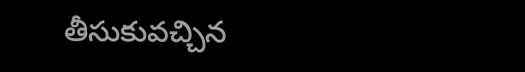తీసుకువచ్చిన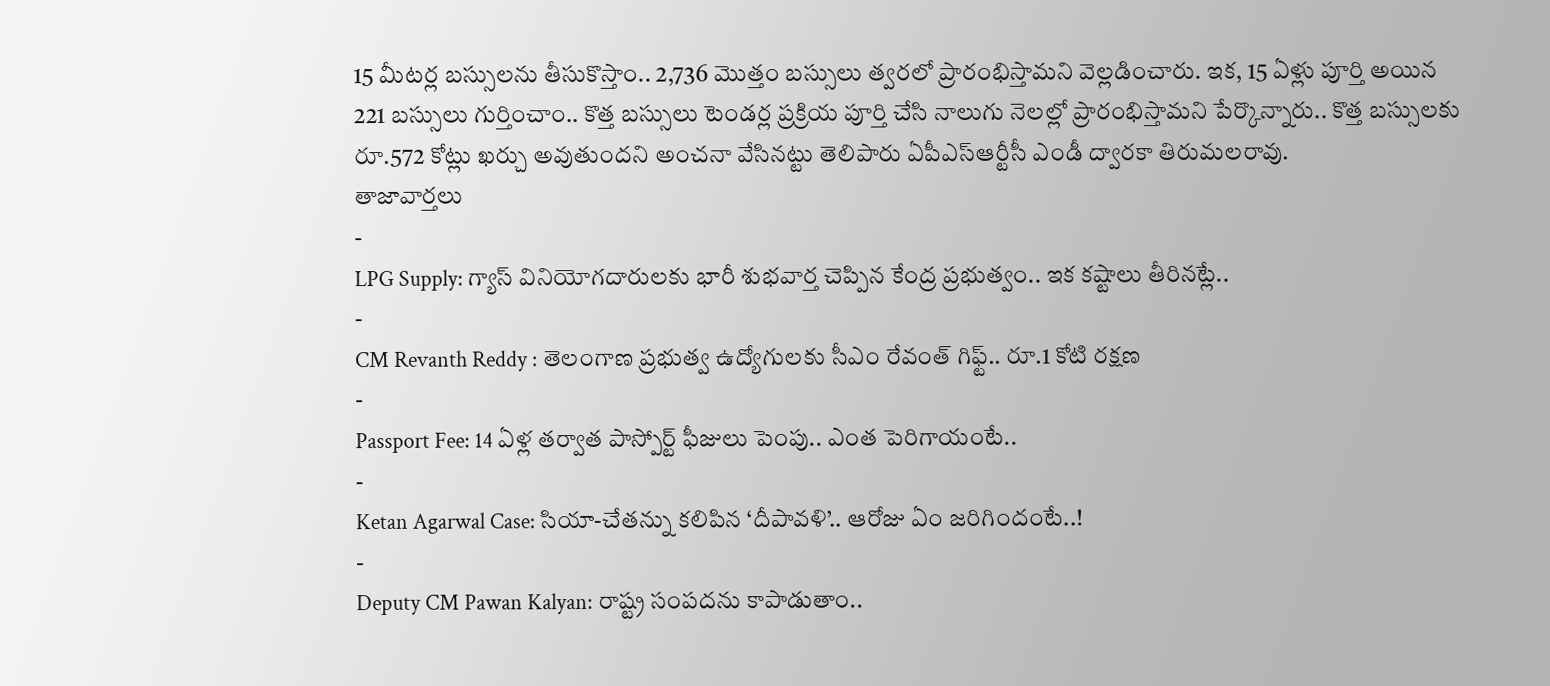15 మీటర్ల బస్సులను తీసుకొస్తాం.. 2,736 మొత్తం బస్సులు త్వరలో ప్రారంభిస్తామని వెల్లడించారు. ఇక, 15 ఏళ్లు పూర్తి అయిన 221 బస్సులు గుర్తించాం.. కొత్త బస్సులు టెండర్ల ప్రక్రియ పూర్తి చేసి నాలుగు నెలల్లో ప్రారంభిస్తామని పేర్కొన్నారు.. కొత్త బస్సులకు రూ.572 కోట్లు ఖర్చు అవుతుందని అంచనా వేసినట్టు తెలిపారు ఏపీఎస్ఆర్టీసీ ఎండీ ద్వారకా తిరుమలరావు.
తాజావార్తలు
-
LPG Supply: గ్యాస్ వినియోగదారులకు భారీ శుభవార్త చెప్పిన కేంద్ర ప్రభుత్వం.. ఇక కష్టాలు తీరినట్లే..
-
CM Revanth Reddy : తెలంగాణ ప్రభుత్వ ఉద్యోగులకు సీఎం రేవంత్ గిఫ్ట్.. రూ.1 కోటి రక్షణ
-
Passport Fee: 14 ఏళ్ల తర్వాత పాస్పోర్ట్ ఫీజులు పెంపు.. ఎంత పెరిగాయంటే..
-
Ketan Agarwal Case: సియా-చేతన్ను కలిపిన ‘దీపావళి’.. ఆరోజు ఏం జరిగిందంటే..!
-
Deputy CM Pawan Kalyan: రాష్ట్ర సంపదను కాపాడుతాం..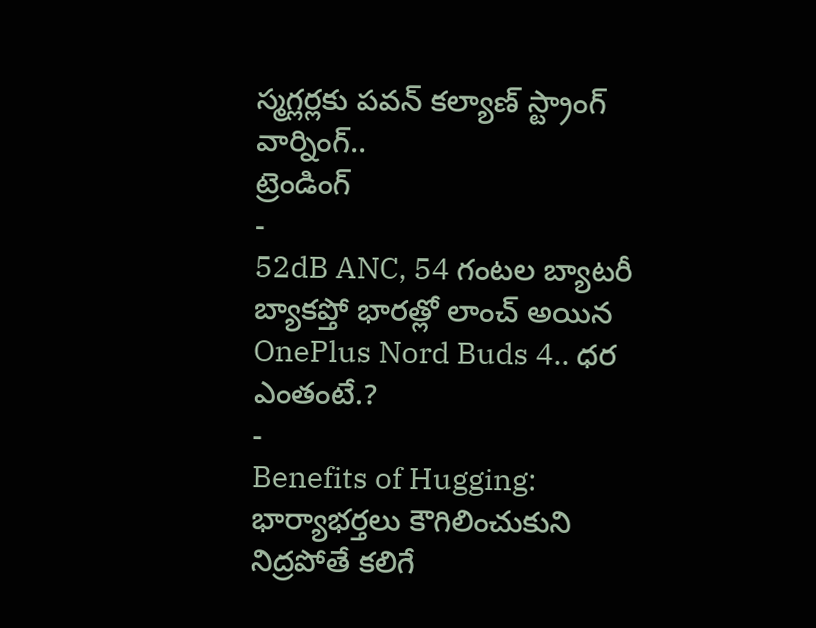స్మగ్లర్లకు పవన్ కల్యాణ్ స్ట్రాంగ్ వార్నింగ్..
ట్రెండింగ్
-
52dB ANC, 54 గంటల బ్యాటరీ బ్యాకప్తో భారత్లో లాంచ్ అయిన OnePlus Nord Buds 4.. ధర ఎంతంటే.?
-
Benefits of Hugging: భార్యాభర్తలు కౌగిలించుకుని నిద్రపోతే కలిగే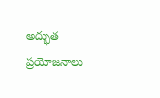అద్భుత ప్రయోజనాలు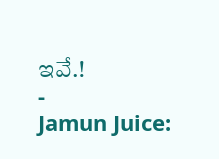ఇవే.!
-
Jamun Juice: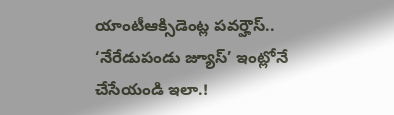యాంటీఆక్సిడెంట్ల పవర్హౌస్.. ‘నేరేడుపండు జ్యూస్’ ఇంట్లోనే చేసేయండి ఇలా.!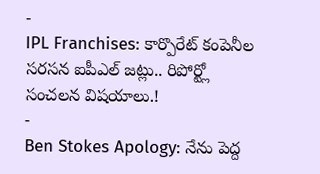-
IPL Franchises: కార్పొరేట్ కంపెనీల సరసన ఐపీఎల్ జట్లు.. రిపోర్ట్లో సంచలన విషయాలు.!
-
Ben Stokes Apology: నేను పెద్ద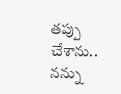తప్పు చేశాను.. నన్ను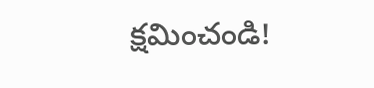క్షమించండి!